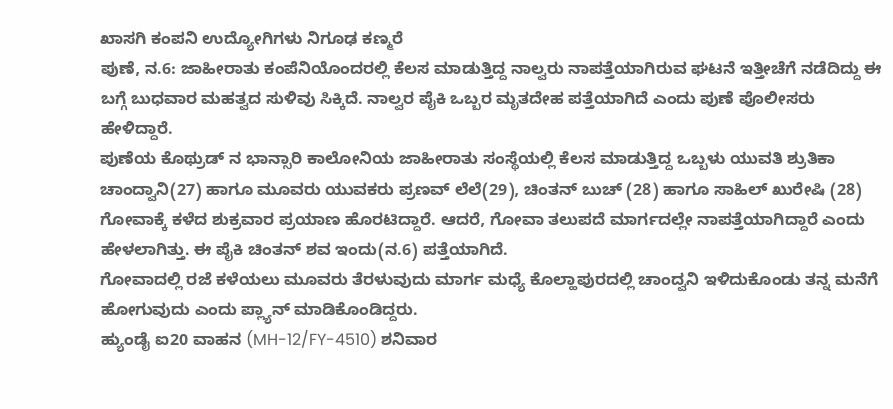ಖಾಸಗಿ ಕಂಪನಿ ಉದ್ಯೋಗಿಗಳು ನಿಗೂಢ ಕಣ್ಮರೆ
ಪುಣೆ, ನ.6: ಜಾಹೀರಾತು ಕಂಪೆನಿಯೊಂದರಲ್ಲಿ ಕೆಲಸ ಮಾಡುತ್ತಿದ್ದ ನಾಲ್ವರು ನಾಪತ್ತೆಯಾಗಿರುವ ಘಟನೆ ಇತ್ತೀಚೆಗೆ ನಡೆದಿದ್ದು ಈ ಬಗ್ಗೆ ಬುಧವಾರ ಮಹತ್ವದ ಸುಳಿವು ಸಿಕ್ಕಿದೆ. ನಾಲ್ವರ ಪೈಕಿ ಒಬ್ಬರ ಮೃತದೇಹ ಪತ್ತೆಯಾಗಿದೆ ಎಂದು ಪುಣೆ ಪೊಲೀಸರು ಹೇಳಿದ್ದಾರೆ.
ಪುಣೆಯ ಕೊಥ್ರುಡ್ ನ ಭಾನ್ಸಾರಿ ಕಾಲೋನಿಯ ಜಾಹೀರಾತು ಸಂಸ್ಥೆಯಲ್ಲಿ ಕೆಲಸ ಮಾಡುತ್ತಿದ್ದ ಒಬ್ಬಳು ಯುವತಿ ಶ್ರುತಿಕಾ ಚಾಂದ್ವಾನಿ(27) ಹಾಗೂ ಮೂವರು ಯುವಕರು ಪ್ರಣವ್ ಲೆಲೆ(29), ಚಿಂತನ್ ಬುಚ್ (28) ಹಾಗೂ ಸಾಹಿಲ್ ಖುರೇಷಿ (28) ಗೋವಾಕ್ಕೆ ಕಳೆದ ಶುಕ್ರವಾರ ಪ್ರಯಾಣ ಹೊರಟಿದ್ದಾರೆ. ಆದರೆ, ಗೋವಾ ತಲುಪದೆ ಮಾರ್ಗದಲ್ಲೇ ನಾಪತ್ತೆಯಾಗಿದ್ದಾರೆ ಎಂದು ಹೇಳಲಾಗಿತ್ತು. ಈ ಪೈಕಿ ಚಿಂತನ್ ಶವ ಇಂದು(ನ.6) ಪತ್ತೆಯಾಗಿದೆ.
ಗೋವಾದಲ್ಲಿ ರಜೆ ಕಳೆಯಲು ಮೂವರು ತೆರಳುವುದು ಮಾರ್ಗ ಮಧ್ಯೆ ಕೊಲ್ಹಾಪುರದಲ್ಲಿ ಚಾಂದ್ವನಿ ಇಳಿದುಕೊಂಡು ತನ್ನ ಮನೆಗೆ ಹೋಗುವುದು ಎಂದು ಪ್ಲ್ಯಾನ್ ಮಾಡಿಕೊಂಡಿದ್ದರು.
ಹ್ಯುಂಡೈ ಐ20 ವಾಹನ (MH-12/FY-4510) ಶನಿವಾರ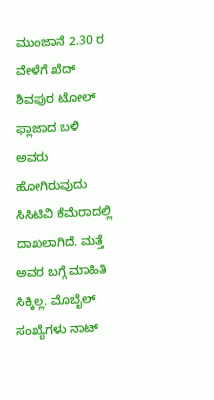ಮುಂಜಾನೆ 2.30 ರ ವೇಳೆಗೆ ಖೆದ್ ಶಿವಪುರ ಟೋಲ್ ಫ್ಲಾಜಾದ ಬಳಿ ಅವರು ಹೋಗಿರುವುದು ಸಿಸಿಟಿವಿ ಕೆಮೆರಾದಲ್ಲಿ ದಾಖಲಾಗಿದೆ. ಮತ್ತೆ ಅವರ ಬಗ್ಗೆ ಮಾಹಿತಿ ಸಿಕ್ಕಿಲ್ಲ. ಮೊಬೈಲ್ ಸಂಖ್ಯೆಗಳು ನಾಟ್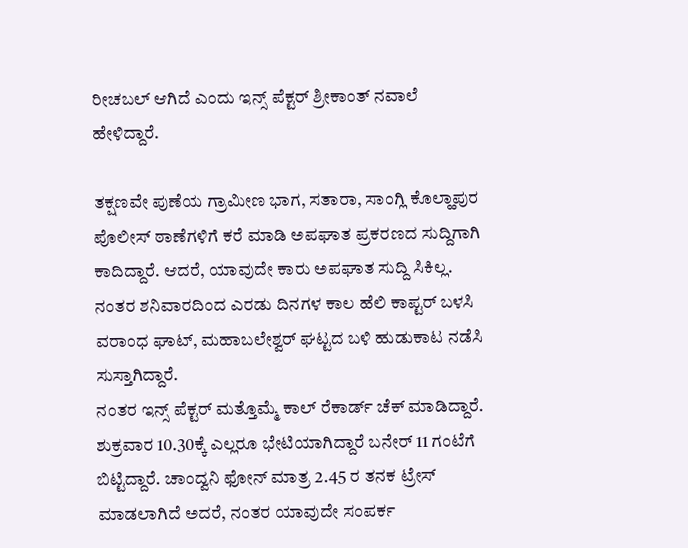ರೀಚಬಲ್ ಆಗಿದೆ ಎಂದು ಇನ್ಸ್ ಪೆಕ್ಟರ್ ಶ್ರೀಕಾಂತ್ ನವಾಲೆ ಹೇಳಿದ್ದಾರೆ.

ತಕ್ಷಣವೇ ಪುಣೆಯ ಗ್ರಾಮೀಣ ಭಾಗ, ಸತಾರಾ, ಸಾಂಗ್ಲಿ ಕೊಲ್ಹಾಪುರ ಪೊಲೀಸ್ ಠಾಣೆಗಳಿಗೆ ಕರೆ ಮಾಡಿ ಅಪಘಾತ ಪ್ರಕರಣದ ಸುದ್ದಿಗಾಗಿ ಕಾದಿದ್ದಾರೆ. ಆದರೆ, ಯಾವುದೇ ಕಾರು ಅಪಘಾತ ಸುದ್ದಿ ಸಿಕಿಲ್ಲ. ನಂತರ ಶನಿವಾರದಿಂದ ಎರಡು ದಿನಗಳ ಕಾಲ ಹೆಲಿ ಕಾಪ್ಟರ್ ಬಳಸಿ ವರಾಂಧ ಘಾಟ್, ಮಹಾಬಲೇಶ್ವರ್ ಘಟ್ಟದ ಬಳಿ ಹುಡುಕಾಟ ನಡೆಸಿ ಸುಸ್ತಾಗಿದ್ದಾರೆ.
ನಂತರ ಇನ್ಸ್ ಪೆಕ್ಟರ್ ಮತ್ತೊಮ್ಮೆ ಕಾಲ್ ರೆಕಾರ್ಡ್ ಚೆಕ್ ಮಾಡಿದ್ದಾರೆ. ಶುಕ್ರವಾರ 10.30ಕ್ಕೆ ಎಲ್ಲರೂ ಭೇಟಿಯಾಗಿದ್ದಾರೆ ಬನೇರ್ 11 ಗಂಟೆಗೆ ಬಿಟ್ಟಿದ್ದಾರೆ. ಚಾಂದ್ವನಿ ಫೋನ್ ಮಾತ್ರ 2.45 ರ ತನಕ ಟ್ರೇಸ್ ಮಾಡಲಾಗಿದೆ ಅದರೆ, ನಂತರ ಯಾವುದೇ ಸಂಪರ್ಕ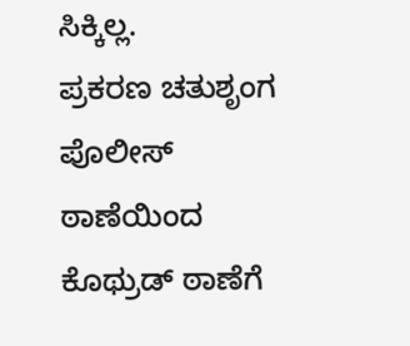ಸಿಕ್ಕಿಲ್ಲ.
ಪ್ರಕರಣ ಚತುಶೃಂಗ ಪೊಲೀಸ್ ಠಾಣೆಯಿಂದ ಕೊಥ್ರುಡ್ ಠಾಣೆಗೆ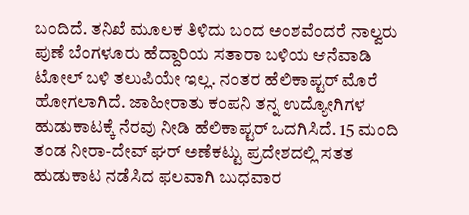ಬಂದಿದೆ. ತನಿಖೆ ಮೂಲಕ ತಿಳಿದು ಬಂದ ಅಂಶವೆಂದರೆ ನಾಲ್ವರು ಪುಣೆ ಬೆಂಗಳೂರು ಹೆದ್ದಾರಿಯ ಸತಾರಾ ಬಳಿಯ ಆನೆವಾಡಿ ಟೋಲ್ ಬಳಿ ತಲುಪಿಯೇ ಇಲ್ಲ. ನಂತರ ಹೆಲಿಕಾಪ್ಟರ್ ಮೊರೆ ಹೋಗಲಾಗಿದೆ. ಜಾಹೀರಾತು ಕಂಪನಿ ತನ್ನ ಉದ್ಯೋಗಿಗಳ ಹುಡುಕಾಟಕ್ಕೆ ನೆರವು ನೀಡಿ ಹೆಲಿಕಾಪ್ಟರ್ ಒದಗಿಸಿದೆ. 15 ಮಂದಿ ತಂಡ ನೀರಾ-ದೇವ್ ಘರ್ ಅಣೆಕಟ್ಟು ಪ್ರದೇಶದಲ್ಲಿ ಸತತ ಹುಡುಕಾಟ ನಡೆಸಿದ ಫಲವಾಗಿ ಬುಧವಾರ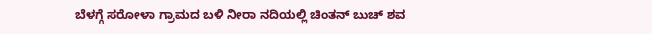ಬೆಳಗ್ಗೆ ಸರೋಳಾ ಗ್ರಾಮದ ಬಳಿ ನೀರಾ ನದಿಯಲ್ಲಿ ಚಿಂತನ್ ಬುಚ್ ಶವ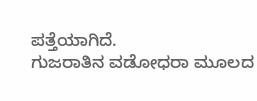ಪತ್ತೆಯಾಗಿದೆ.
ಗುಜರಾತಿನ ವಡೋಧರಾ ಮೂಲದ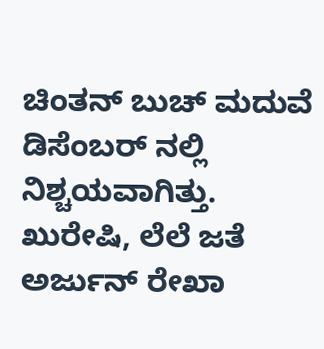ಚಿಂತನ್ ಬುಚ್ ಮದುವೆ ಡಿಸೆಂಬರ್ ನಲ್ಲಿ ನಿಶ್ಚಯವಾಗಿತ್ತು. ಖುರೇಷಿ, ಲೆಲೆ ಜತೆ ಅರ್ಜುನ್ ರೇಖಾ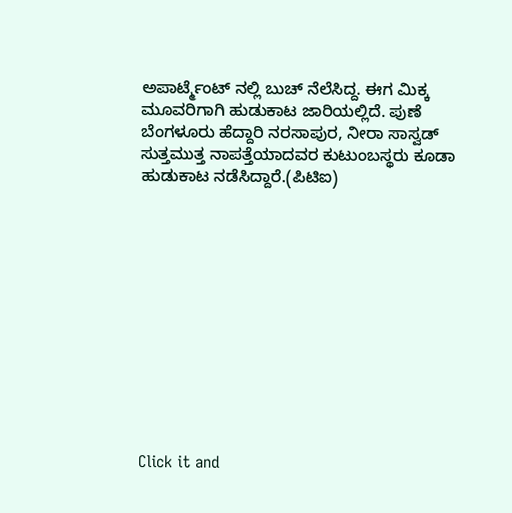ಅಪಾರ್ಟ್ಮೆಂಟ್ ನಲ್ಲಿ ಬುಚ್ ನೆಲೆಸಿದ್ದ. ಈಗ ಮಿಕ್ಕ ಮೂವರಿಗಾಗಿ ಹುಡುಕಾಟ ಜಾರಿಯಲ್ಲಿದೆ. ಪುಣೆ ಬೆಂಗಳೂರು ಹೆದ್ದಾರಿ ನರಸಾಪುರ, ನೀರಾ ಸಾಸ್ವಡ್ ಸುತ್ತಮುತ್ತ ನಾಪತ್ತೆಯಾದವರ ಕುಟುಂಬಸ್ಥರು ಕೂಡಾ ಹುಡುಕಾಟ ನಡೆಸಿದ್ದಾರೆ.(ಪಿಟಿಐ)












Click it and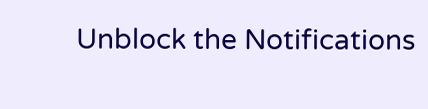Unblock the Notifications